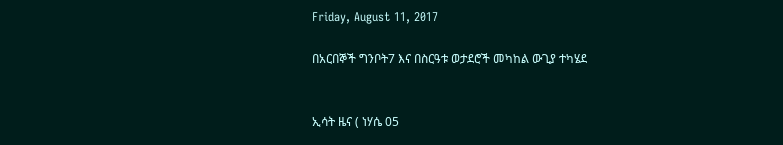Friday, August 11, 2017

በአርበኞች ግንቦት7 እና በስርዓቱ ወታደሮች መካከል ውጊያ ተካሄደ


ኢሳት ዜና ( ነሃሴ 05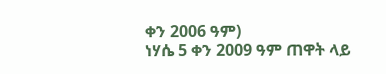ቀን 2006 ዓም)
ነሃሴ 5 ቀን 2009 ዓም ጠዋት ላይ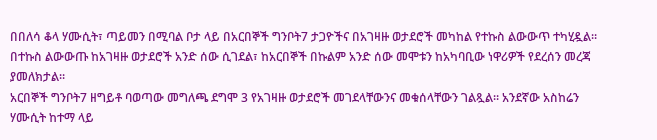በበለሳ ቆላ ሃሙሲት፣ ጣይመን በሚባል ቦታ ላይ በአርበኞች ግንቦት7 ታጋዮችና በአገዛዙ ወታደሮች መካከል የተኩስ ልውውጥ ተካሂዷል። በተኩስ ልውውጡ ከአገዛዙ ወታደሮች አንድ ሰው ሲገደል፣ ከአርበኞች በኩልም አንድ ሰው መሞቱን ከአካባቢው ነዋሪዎች የደረሰን መረጃ ያመለክታል።
አርበኞች ግንቦት7 ዘግይቶ ባወጣው መግለጫ ደግሞ 3 የአገዛዙ ወታደሮች መገደላቸውንና መቁሰላቸውን ገልጿል። አንደኛው አስከሬን ሃሙሲት ከተማ ላይ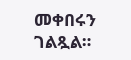መቀበሩን ገልጿል።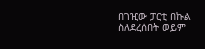በገዢው ፓርቲ በኩል ስለደረሰበት ወይም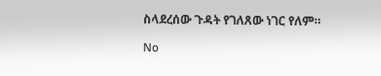ስላደረሰው ጉዳት የገለጸው ነገር የለም።

No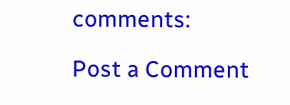comments:

Post a Comment